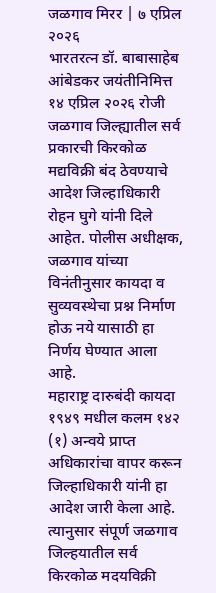जळगाव मिरर | ७ एप्रिल २०२६
भारतरत्न डॉ. बाबासाहेब आंबेडकर जयंतीनिमित्त १४ एप्रिल २०२६ रोजी जळगाव जिल्ह्यातील सर्व प्रकारची किरकोळ मद्यविक्री बंद ठेवण्याचे आदेश जिल्हाधिकारी रोहन घुगे यांनी दिले आहेत. पोलीस अधीक्षक, जळगाव यांच्या विनंतीनुसार कायदा व सुव्यवस्थेचा प्रश्न निर्माण होऊ नये यासाठी हा निर्णय घेण्यात आला आहे.
महाराष्ट्र दारुबंदी कायदा १९४९ मधील कलम १४२ (१) अन्वये प्राप्त अधिकारांचा वापर करून जिल्हाधिकारी यांनी हा आदेश जारी केला आहे. त्यानुसार संपूर्ण जळगाव जिल्हयातील सर्व किरकोळ मदयविक्री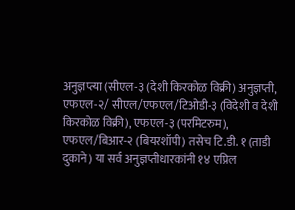अनुज्ञप्त्या (सीएल-३ (देशी किरकोळ विक्री) अनुज्ञप्ती, एफएल-२/ सीएल/एफएल/टिओडी-३ (विदेशी व देशी किरकोळ विक्री), एफएल-३ (परमिटरुम), एफएल/बिआर-२ (बियरशॉपी) तसेच टि.डी. १ (ताडी दुकाने) या सर्व अनुज्ञप्तीधारकांनी १४ एप्रिल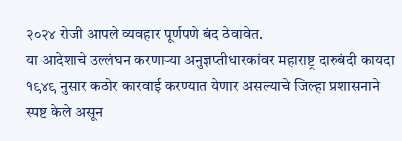२०२४ रोजी आपले व्यवहार पूर्णपणे बंद ठेवावेत.
या आदेशाचे उल्लंघन करणाऱ्या अनुज्ञप्तीधारकांवर महाराष्ट्र दारुबंदी कायदा १९४९ नुसार कठोर कारवाई करण्यात येणार असल्याचे जिल्हा प्रशासनाने स्पष्ट केले असून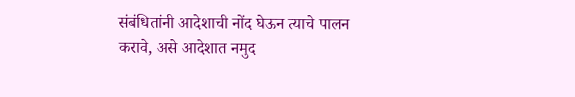संबंधितांनी आदेशाची नोंद घेऊन त्याचे पालन करावे, असे आदेशात नमुद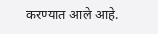करण्यात आले आहे.